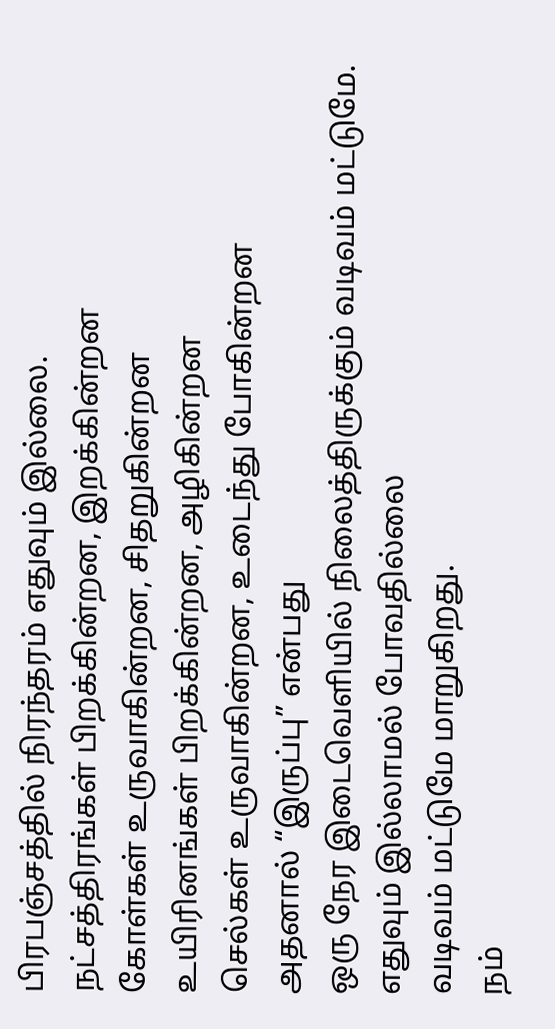பிரபஞ்சத்தில் நிரந்தரம் எதுவும் இல்லை.
நட்சத்திரங்கள் பிறக்கின்றன, இறக்கின்றன
கோள்கள் உருவாகின்றன, சிதறுகின்றன
உயிரினங்கள் பிறக்கின்றன, அழிகின்றன
செல்கள் உருவாகின்றன, உடைந்து போகின்றன
அதனால் “இருப்பு” என்பது
ஒரு நேர இடைவெளியில் நிலைத்திருக்கும் வடிவம் மட்டுமே.
எதுவும் இல்லாமல் போவதில்லை
வடிவம் மட்டுமே மாறுகிறது.
நம்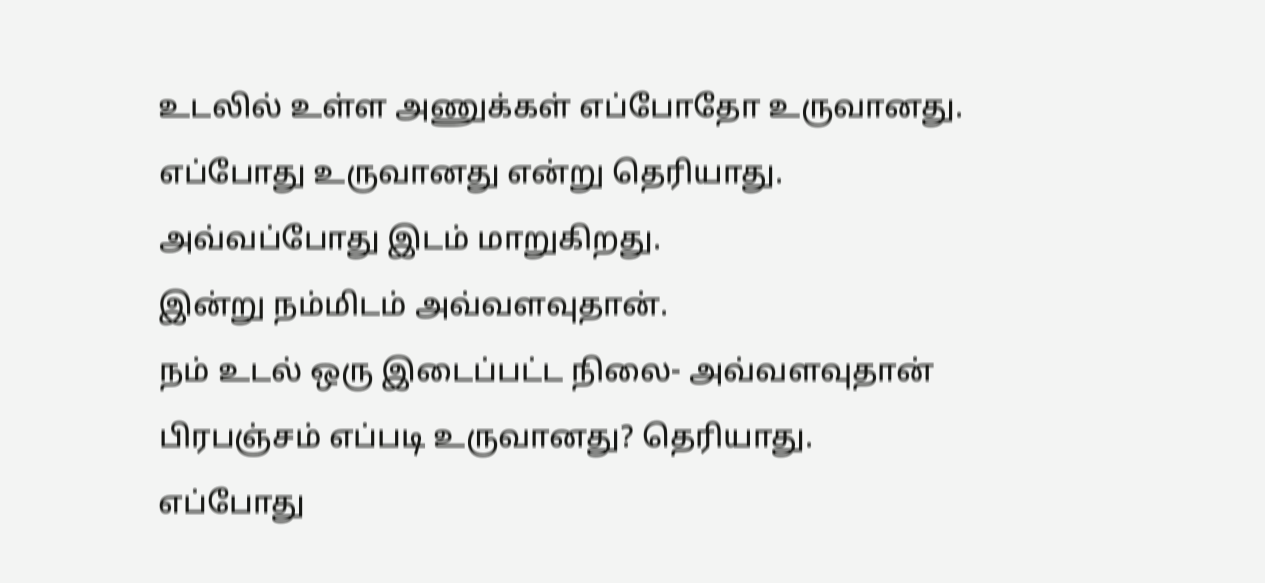உடலில் உள்ள அணுக்கள் எப்போதோ உருவானது.
எப்போது உருவானது என்று தெரியாது.
அவ்வப்போது இடம் மாறுகிறது.
இன்று நம்மிடம் அவ்வளவுதான்.
நம் உடல் ஒரு இடைப்பட்ட நிலை- அவ்வளவுதான்
பிரபஞ்சம் எப்படி உருவானது? தெரியாது.
எப்போது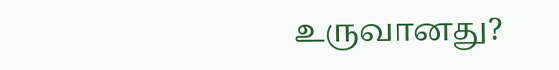உருவானது?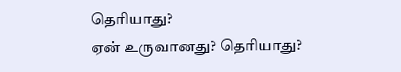தெரியாது?
ஏன் உருவானது? தெரியாது?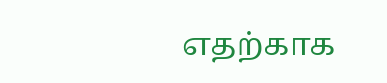எதற்காக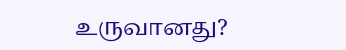உருவானது?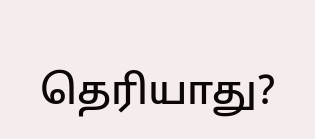தெரியாது?